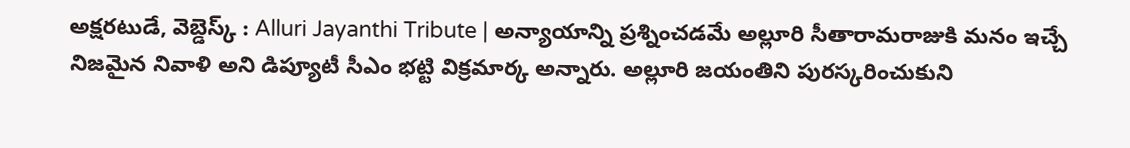అక్షరటుడే, వెబ్డెస్క్ : Alluri Jayanthi Tribute | అన్యాయాన్ని ప్రశ్నించడమే అల్లూరి సీతారామరాజుకి మనం ఇచ్చే నిజమైన నివాళి అని డిప్యూటీ సీఎం భట్టి విక్రమార్క అన్నారు. అల్లూరి జయంతిని పురస్కరించుకుని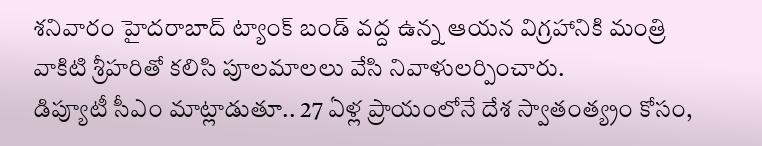శనివారం హైదరాబాద్ ట్యాంక్ బండ్ వద్ద ఉన్న ఆయన విగ్రహానికి మంత్రి వాకిటి శ్రీహరితో కలిసి పూలమాలలు వేసి నివాళులర్పించారు.
డిప్యూటీ సీఎం మాట్లాడుతూ.. 27 ఏళ్ల ప్రాయంలోనే దేశ స్వాతంత్య్రం కోసం,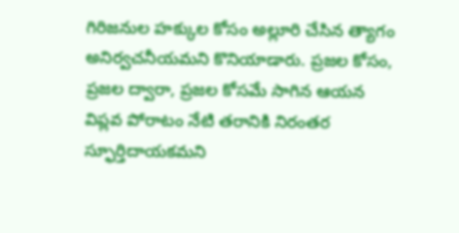గిరిజనుల హక్కుల కోసం అల్లూరి చేసిన త్యాగం అనిర్వచనీయమని కొనియాడారు. ప్రజల కోసం, ప్రజల ద్వారా, ప్రజల కోసమే సాగిన ఆయన విప్లవ పోరాటం నేటి తరానికి నిరంతర స్ఫూర్తిదాయకమని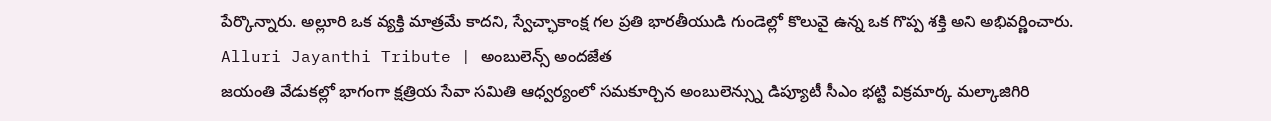పేర్కొన్నారు. అల్లూరి ఒక వ్యక్తి మాత్రమే కాదని, స్వేచ్ఛాకాంక్ష గల ప్రతి భారతీయుడి గుండెల్లో కొలువై ఉన్న ఒక గొప్ప శక్తి అని అభివర్ణించారు.
Alluri Jayanthi Tribute | అంబులెన్స్ అందజేత
జయంతి వేడుకల్లో భాగంగా క్షత్రియ సేవా సమితి ఆధ్వర్యంలో సమకూర్చిన అంబులెన్స్ను డిప్యూటీ సీఎం భట్టి విక్రమార్క మల్కాజిగిరి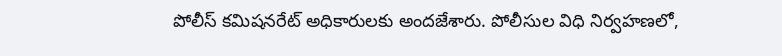పోలీస్ కమిషనరేట్ అధికారులకు అందజేశారు. పోలీసుల విధి నిర్వహణలో,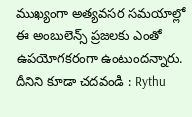ముఖ్యంగా అత్యవసర సమయాల్లో ఈ అంబులెన్స్ ప్రజలకు ఎంతో ఉపయోగకరంగా ఉంటుందన్నారు.
దీనిని కూడా చదవండి : Rythu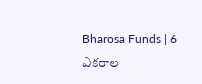Bharosa Funds | 6 ఎకరాల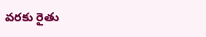వరకు రైతు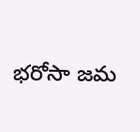భరోసా జమ